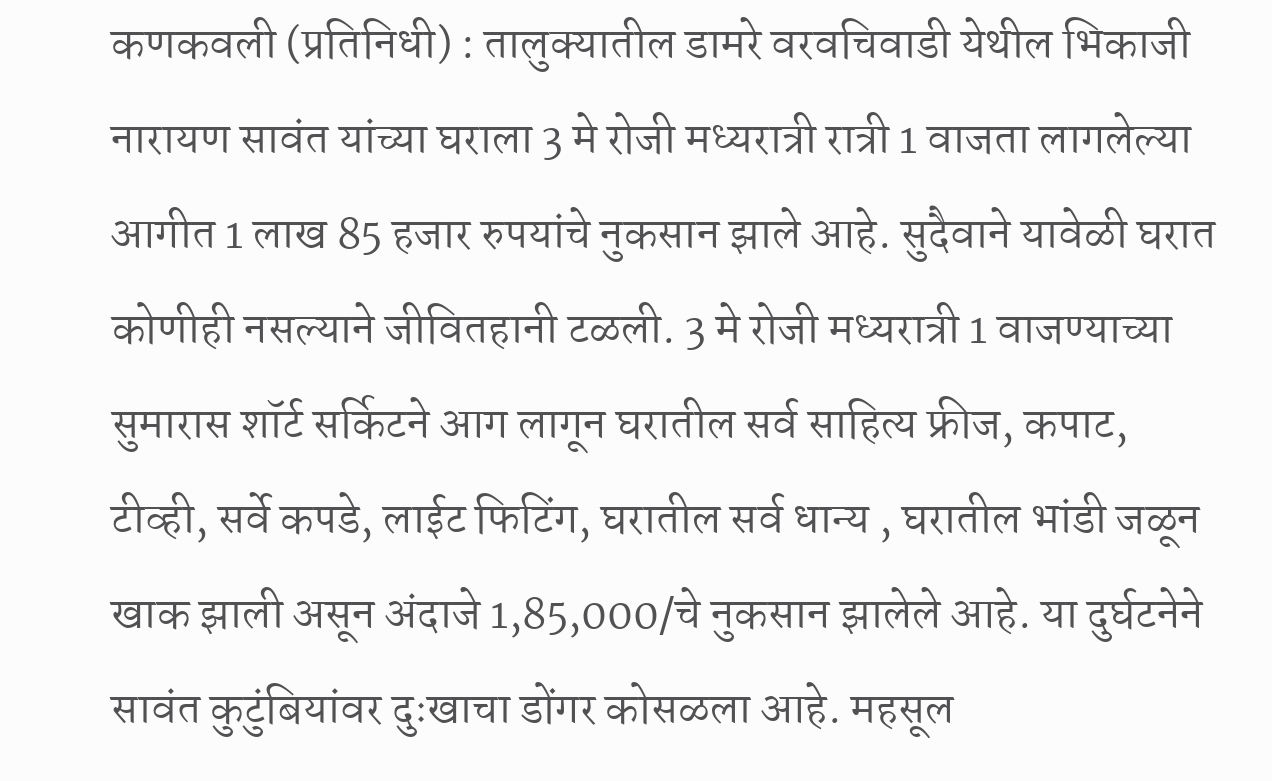कणकवली (प्रतिनिधी) : तालुक्यातील डामरे वरवचिवाडी येथील भिकाजी नारायण सावंत यांच्या घराला 3 मे रोजी मध्यरात्री रात्री 1 वाजता लागलेल्या आगीत 1 लाख 85 हजार रुपयांचे नुकसान झाले आहे. सुदैवाने यावेळी घरात कोणीही नसल्याने जीवितहानी टळली. 3 मे रोजी मध्यरात्री 1 वाजण्याच्या सुमारास शॉर्ट सर्किटने आग लागून घरातील सर्व साहित्य फ्रीज, कपाट, टीव्ही, सर्वे कपडे, लाईट फिटिंग, घरातील सर्व धान्य , घरातील भांडी जळून खाक झाली असून अंदाजे 1,85,000/चे नुकसान झालेले आहे. या दुर्घटनेने सावंत कुटुंबियांवर दुःखाचा डोंगर कोसळला आहे. महसूल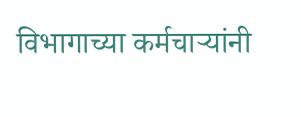विभागाच्या कर्मचाऱ्यांनी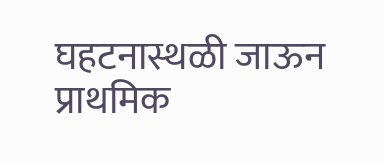घहटनास्थळी जाऊन प्राथमिक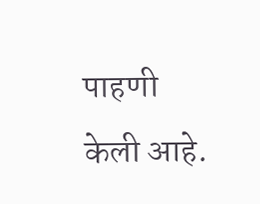पाहणी केली आहे.